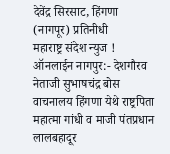देवेंद्र सिरसाट, हिंगणा (नागपूर) प्रतिनीधी
महाराष्ट्र संदेश न्युज ! ऑनलाईन नागपुर:- देशगौरव नेताजी सुभाषचंद्र बोस वाचनालय हिंगणा येथे राष्ट्रपिता महात्मा गांधी व माजी पंतप्रधान लालबहादूर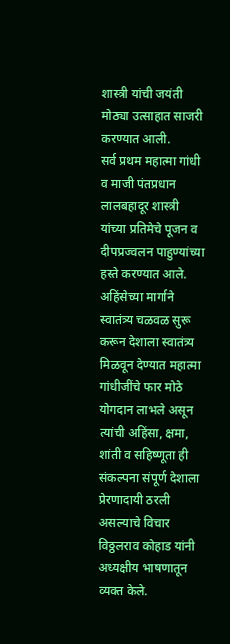शास्त्री यांची जयंती मोठ्या उत्साहात साजरी करण्यात आली.
सर्व प्रथम महात्मा गांधी व माजी पंतप्रधान लालबहादूर शास्त्री यांच्या प्रतिमेचे पूजन व दीपप्रज्वलन पाहुण्यांच्या हस्ते करण्यात आले. अहिंसेच्या मार्गाने स्वातंत्र्य चळवळ सुरू करून देशाला स्वातंत्र्य मिळवून देण्यात महात्मा गांधीजींचे फार मोठे योगदान लाभले असून त्यांची अहिंसा, क्षमा, शांती व सहिष्णूता ही संकल्पना संपूर्ण देशाला प्रेरणादायी ठरली असल्याचे विचार विठ्ठलराव कोहाड यांनी अध्यक्षीय भाषणातून व्यक्त केले.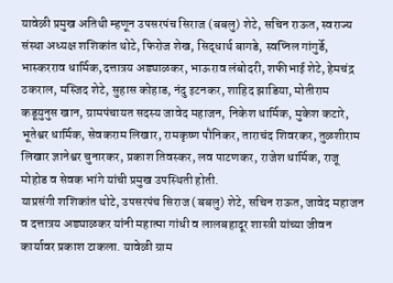यावेळी प्रमुख अतिथी म्हणून उपसरपंच सिराज (बबलु) शेटे, सचिन राऊत, स्वराज्य संस्था अध्यक्ष शशिकांत थोटे, फिरोज शेख, सिद्धार्थ बागडे, स्वप्निल गांगुर्डे, भास्करराव धार्मिक,दत्तात्रय अड्याळकर, भाऊराव लंबोदरी, शफीभाई शेटे, हेमचंद्र ठकराल, मस्जिद शेटे, सुहास कोहाड, नंदु इटनकर, शाहिद झाडिया, मोतीराम कडूयुनुस खान, ग्रामपंचायत सदस्य जावेद महाजन, निकेश धार्मिक, मुकेश कटारे, भूतेश्वर धार्मिक, सेवकराम लिखार, रामकृष्ण पौनिकर, ताराचंद शिवरकर, तुळशीराम लिखार ज्ञानेश्वर चुनारकर, प्रकाश तिवस्कर, लव पाटणकर, राजेश धार्मिक, राजू मोहोड व सेवक भांगे यांची प्रमुख उपस्थिती होती.
याप्रसंगी शशिकांत थोटे, उपसरपंच सिराज (बबलु) शेटे, सचिन राऊत, जावेद महाजन व दत्तात्रय अड्याळकर यांनी महात्मा गांधी व लालबहादूर शास्त्री यांच्या जीवन कार्यावर प्रकाश टाकला. यावेळी ग्राम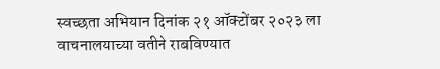स्वच्छता अभियान दिनांक २१ ऑक्टोंबर २०२३ ला वाचनालयाच्या वतीने राबविण्यात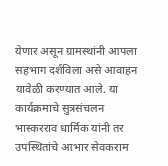येणार असून ग्रामस्थांनी आपला सहभाग दर्शविला असे आवाहन यावेळी करण्यात आले. या कार्यक्रमाचे सुत्रसंचलन भास्करराव धार्मिक यांनी तर उपस्थितांचे आभार सेवकराम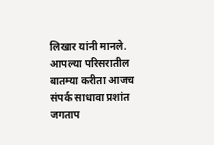लिखार यांनी मानले.
आपल्या परिसरातील बातम्या करीता आजच संपर्क साधावा प्रशांत जगताप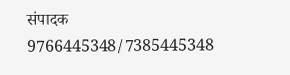संपादक 9766445348/7385445348